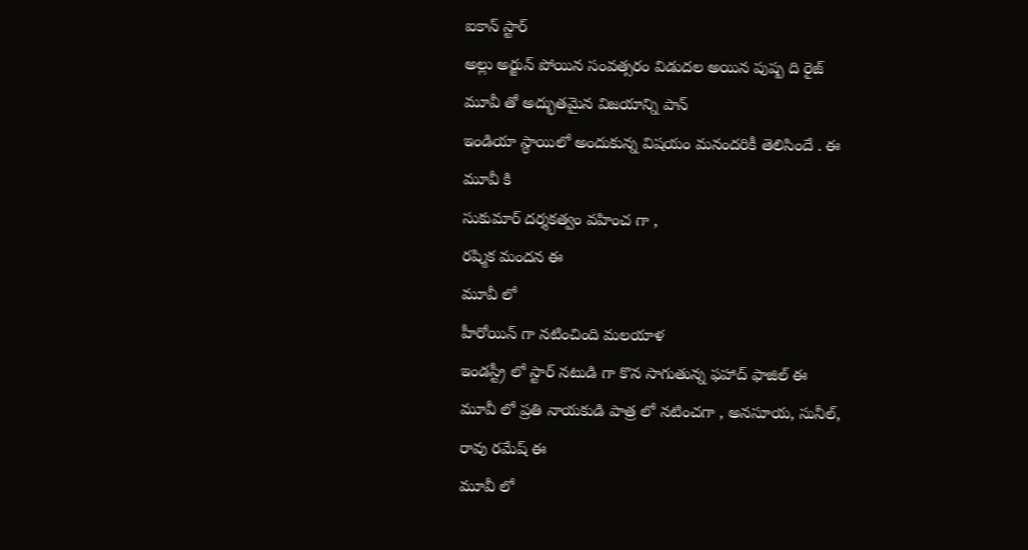ఐకాన్ స్టార్
అల్లు అర్జున్ పోయిన సంవత్సరం విడుదల అయిన పుష్ప ది రైజ్
మూవీ తో అద్భుతమైన విజయాన్ని పాన్
ఇండియా స్థాయిలో అందుకున్న విషయం మనందరికీ తెలిసిందే . ఈ
మూవీ కి
సుకుమార్ దర్శకత్వం వహించ గా ,
రష్మిక మందన ఈ
మూవీ లో
హీరోయిన్ గా నటించింది మలయాళ
ఇండస్ట్రీ లో స్టార్ నటుడి గా కొన సాగుతున్న ఫహాద్ ఫాజిల్ ఈ
మూవీ లో ప్రతి నాయకుడి పాత్ర లో నటించగా , అనసూయ, సునీల్,
రావు రమేష్ ఈ
మూవీ లో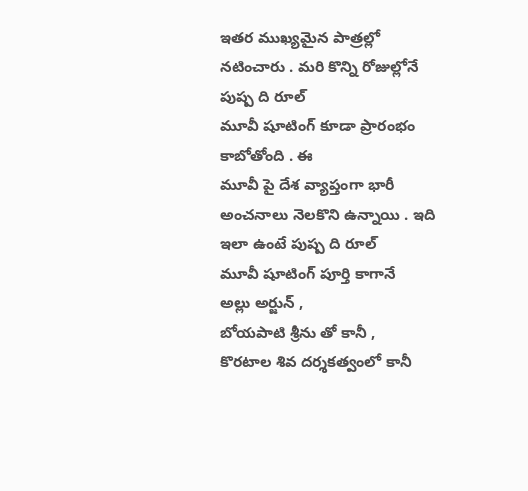ఇతర ముఖ్యమైన పాత్రల్లో నటించారు . మరి కొన్ని రోజుల్లోనే పుష్ప ది రూల్
మూవీ షూటింగ్ కూడా ప్రారంభం కాబోతోంది . ఈ
మూవీ పై దేశ వ్యాప్తంగా భారీ అంచనాలు నెలకొని ఉన్నాయి . ఇది ఇలా ఉంటే పుష్ప ది రూల్
మూవీ షూటింగ్ పూర్తి కాగానే
అల్లు అర్జున్ ,
బోయపాటి శ్రీను తో కానీ ,
కొరటాల శివ దర్శకత్వంలో కానీ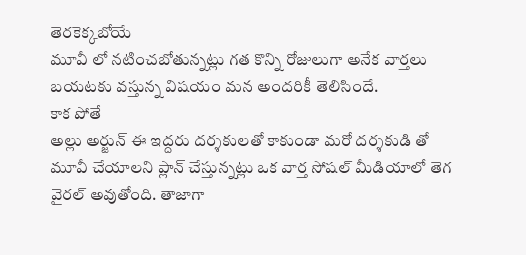తెరకెక్కబోయే
మూవీ లో నటించబోతున్నట్లు గత కొన్ని రోజులుగా అనేక వార్తలు బయటకు వస్తున్న విషయం మన అందరికీ తెలిసిందే.
కాక పోతే
అల్లు అర్జున్ ఈ ఇద్దరు దర్శకులతో కాకుండా మరో దర్శకుడి తో
మూవీ చేయాలని ప్లాన్ చేస్తున్నట్లు ఒక వార్త సోషల్ మీడియాలో తెగ వైరల్ అవుతోంది. తాజాగా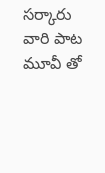సర్కారు వారి పాట
మూవీ తో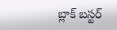బ్లాక్ బస్టర్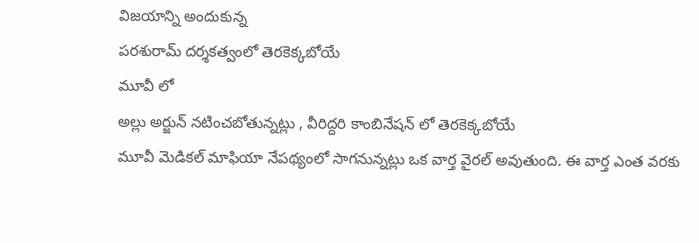విజయాన్ని అందుకున్న
పరశురామ్ దర్శకత్వంలో తెరకెక్కబోయే
మూవీ లో
అల్లు అర్జున్ నటించబోతున్నట్లు , వీరిద్దరి కాంబినేషన్ లో తెరకెక్కబోయే
మూవీ మెడికల్ మాఫియా నేపథ్యంలో సాగనున్నట్లు ఒక వార్త వైరల్ అవుతుంది. ఈ వార్త ఎంత వరకు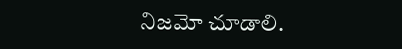నిజమో చూడాలి.